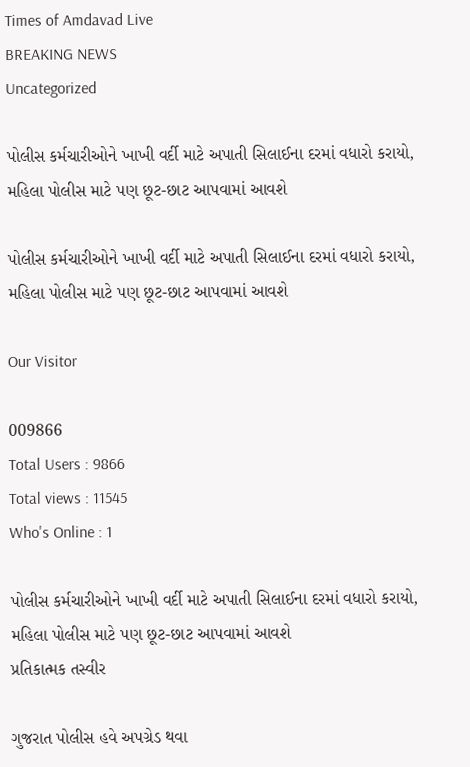Times of Amdavad Live
BREAKING NEWS
Uncategorized

પોલીસ કર્મચારીઓને ખાખી વર્દી માટે અપાતી સિલાઈના દરમાં વધારો કરાયો, મહિલા પોલીસ માટે પણ છૂટ-છાટ આપવામાં આવશે

પોલીસ કર્મચારીઓને ખાખી વર્દી માટે અપાતી સિલાઈના દરમાં વધારો કરાયો, મહિલા પોલીસ માટે પણ છૂટ-છાટ આપવામાં આવશે

Our Visitor

009866
Total Users : 9866
Total views : 11545
Who's Online : 1

પોલીસ કર્મચારીઓને ખાખી વર્દી માટે અપાતી સિલાઈના દરમાં વધારો કરાયો, મહિલા પોલીસ માટે પણ છૂટ-છાટ આપવામાં આવશે
પ્રતિકાત્મક તસ્વીર

ગુજરાત પોલીસ હવે અપગ્રેડ થવા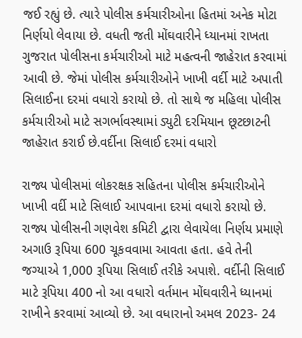જઈ રહ્યું છે. ત્યારે પોલીસ કર્મચારીઓના હિતમાં અનેક મોટા નિર્ણયો લેવાયા છે. વધતી જતી મોંઘવારીને ધ્યાનમાં રાખતા ગુજરાત પોલીસના કર્મચારીઓ માટે મહત્વની જાહેરાત કરવામાં આવી છે. જેમાં પોલીસ કર્મચારીઓને ખાખી વર્દી માટે અપાતી સિલાઈના દરમાં વધારો કરાયો છે. તો સાથે જ મહિલા પોલીસ કર્મચારીઓ માટે સગર્ભાવસ્થામાં ડ્યુટી દરમિયાન છૂટછાટની જાહેરાત કરાઈ છે.વર્દીના સિલાઈ દરમાં વધારો

રાજ્ય પોલીસમાં લોકરક્ષક સહિતના પોલીસ કર્મચારીઓને ખાખી વર્દી માટે સિલાઈ આપવાના દરમાં વધારો કરાયો છે. રાજ્ય પોલીસની ગણવેશ કમિટી દ્વારા લેવાયેલા નિર્ણય પ્રમાણે અગાઉ રૂપિયા 600 ચૂકવવામા આવતા હતા. હવે તેની જગ્યાએ 1,000 રૂપિયા સિલાઈ તરીકે અપાશે. વર્દીની સિલાઈ માટે રૂપિયા 400 નો આ વધારો વર્તમાન મોંઘવારીને ધ્યાનમાં રાખીને કરવામાં આવ્યો છે. આ વધારાનો અમલ 2023- 24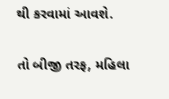થી કરવામાં આવશે.

તો બીજી તરફ, મહિલા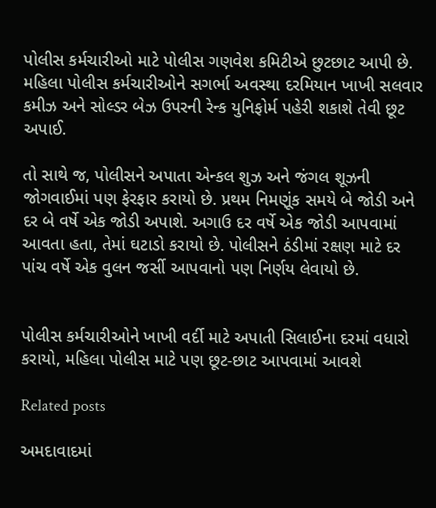પોલીસ કર્મચારીઓ માટે પોલીસ ગણવેશ કમિટીએ છુટછાટ આપી છે. મહિલા પોલીસ કર્મચારીઓને સગર્ભા અવસ્થા દરમિયાન ખાખી સલવાર કમીઝ અને સોલ્ડર બેઝ ઉપરની રેન્ક યુનિફોર્મ પહેરી શકાશે તેવી છૂટ અપાઈ.

તો સાથે જ, પોલીસને અપાતા એન્કલ શુઝ અને જંગલ શૂઝની જોગવાઈમાં પણ ફેરફાર કરાયો છે. પ્રથમ નિમણૂંક સમયે બે જોડી અને દર બે વર્ષે એક જોડી અપાશે. અગાઉ દર વર્ષે એક જોડી આપવામાં આવતા હતા, તેમાં ઘટાડો કરાયો છે. પોલીસને ઠંડીમાં રક્ષણ માટે દર પાંચ વર્ષે એક વુલન જર્સી આપવાનો પણ નિર્ણય લેવાયો છે.


પોલીસ કર્મચારીઓને ખાખી વર્દી માટે અપાતી સિલાઈના દરમાં વધારો કરાયો, મહિલા પોલીસ માટે પણ છૂટ-છાટ આપવામાં આવશે

Related posts

અમદાવાદમાં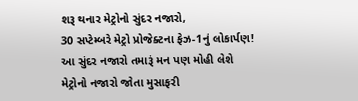શરૂ થનાર મેટ્રોનો સુંદર નજારો,
30 સપ્ટેમ્બરે મેટ્રો પ્રોજેક્ટના ફેઝ-1નું લોકાર્પણ!
આ સુંદર નજારો તમારૂં મન પણ મોહી લેશે
મેટ્રોનો નજારો જોતા મુસાફરી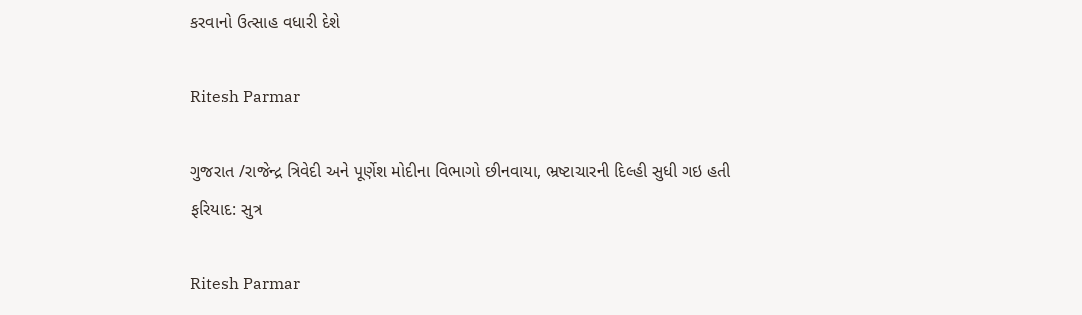કરવાનો ઉત્સાહ વધારી દેશે

Ritesh Parmar

ગુજરાત /રાજેન્દ્ર ત્રિવેદી અને પૂર્ણેશ મોદીના વિભાગો છીનવાયા, ભ્રષ્ટાચારની દિલ્હી સુધી ગઇ હતી ફરિયાદ: સુત્ર

Ritesh Parmar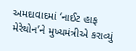અમદાવાદમાં ‘નાઈટ હાફ મેરેથોન’ને મુખ્યમંત્રીએ કરાવ્યું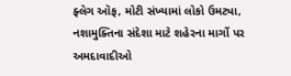ફ્લેગ ઑફ, મોટી સંખ્યામાં લોકો ઉમટ્યા, નશામુક્તિના સંદેશા માટે શહેરના માર્ગો પર અમદાવાદીઓ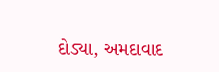દોડ્યા, અમદાવાદ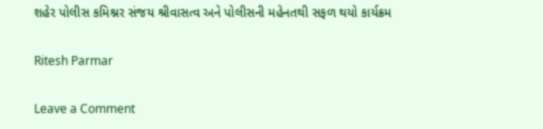શહેર પોલીસ કમિશ્નર સંજય શ્રીવાસત્વ અને પોલીસની મહેનતથી સફળ થયો કાર્યક્રમ

Ritesh Parmar

Leave a Comment